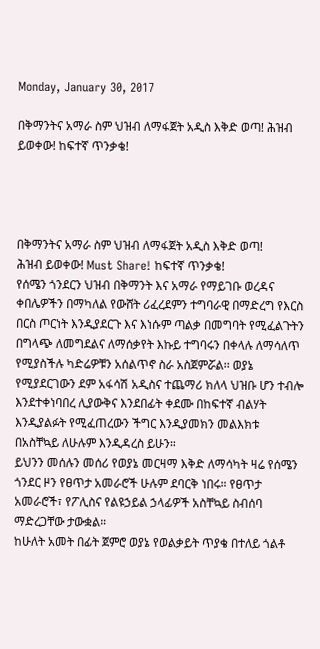Monday, January 30, 2017

በቅማንትና አማራ ስም ህዝብ ለማፋጀት አዲስ እቅድ ወጣ! ሕዝብ ይወቀው! ከፍተኛ ጥንቃቄ!




በቅማንትና አማራ ስም ህዝብ ለማፋጀት አዲስ እቅድ ወጣ!
ሕዝብ ይወቀው! Must Share! ከፍተኛ ጥንቃቄ!
የሰሜን ጎንደርን ህዝብ በቅማንት እና አማራ የማይገቡ ወረዳና ቀበሌዎችን በማካለል የውሸት ሪፈረደምን ተግባራዊ በማድረግ የእርስ በርስ ጦርነት እንዲያደርጉ እና እነሱም ጣልቃ በመግባት የሚፈልጉትን በግላጭ ለመግደልና ለማሰቃየት እኩይ ተግባሩን በቀላሉ ለማሳለጥ የሚያስችሉ ካድሬዎቹን አሰልጥኖ ስራ አስጀምሯል፡፡ ወያኔ የሚያደርገውን ደም አፋሳሽ አዲስና ተጨማሪ ክለላ ህዝቡ ሆን ተብሎ እንደተቀነባበረ ሊያውቅና እንደበፊት ቀደሙ በከፍተኛ ብልሃት እንዲያልፉት የሚፈጠረውን ችግር እንዲያመክን መልእክቱ በአስቸኳይ ለሁሉም እንዲዳረስ ይሁን።
ይህንን መሰሉን መሰሪ የወያኔ መርዛማ እቅድ ለማሳካት ዛሬ የሰሜን ጎንደር ዞን የፀጥታ አመራሮች ሁሉም ደባርቅ ነበሩ። የፀጥታ አመራሮች፣ የፖሊስና የልዩኃይል ኃላፊዎች አስቸኳይ ስብሰባ ማድረጋቸው ታውቋል።
ከሁለት አመት በፊት ጀምሮ ወያኔ የወልቃይት ጥያቄ በተለይ ጎልቶ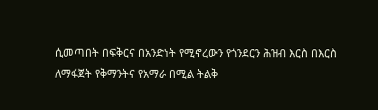ሲመጣበት በፍቅርና በአንድነት የሚኖረውን የጎንደርን ሕዝብ እርስ በእርስ ለማፋጀት የቅማንትና የአማራ በሚል ትልቅ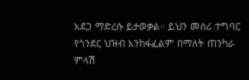አደጋ ማድረሱ ይታወቃል። ይህን መሰሪ ተግባር የጎንደር ህዝብ አንከፋፈልም በማለት ጠንካራ ምላሽ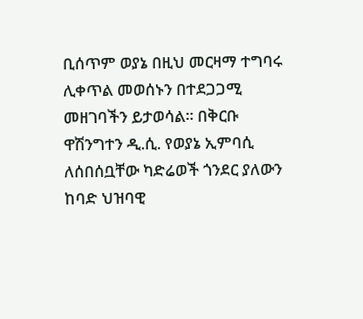ቢሰጥም ወያኔ በዚህ መርዛማ ተግባሩ ሊቀጥል መወሰኑን በተደጋጋሚ መዘገባችን ይታወሳል። በቅርቡ ዋሽንግተን ዲ.ሲ. የወያኔ ኢምባሲ ለሰበሰቧቸው ካድሬወች ጎንደር ያለውን ከባድ ህዝባዊ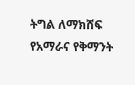ትግል ለማክሸፍ የአማራና የቅማንት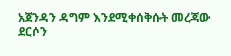አጀንዳን ዳግም እንደሚቀሰቅሱት መረጃው ደርሶን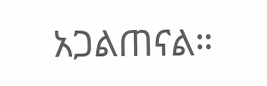አጋልጠናል።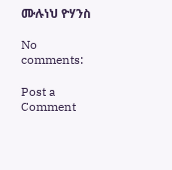ሙሉነህ ዮሃንስ

No comments:

Post a Comment